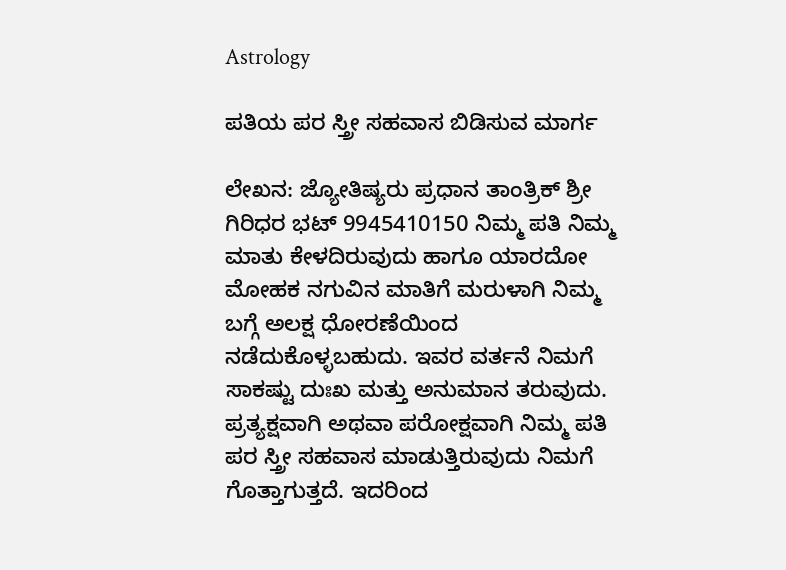Astrology

ಪತಿಯ ಪರ ಸ್ತ್ರೀ ಸಹವಾಸ ಬಿಡಿಸುವ ಮಾರ್ಗ

ಲೇಖನ: ಜ್ಯೋತಿಷ್ಯರು ಪ್ರಧಾನ ತಾಂತ್ರಿಕ್ ಶ್ರೀ ಗಿರಿಧರ ಭಟ್ 9945410150 ನಿಮ್ಮ ಪತಿ ನಿಮ್ಮ ಮಾತು ಕೇಳದಿರುವುದು ಹಾಗೂ ಯಾರದೋ ಮೋಹಕ ನಗುವಿನ ಮಾತಿಗೆ ಮರುಳಾಗಿ ನಿಮ್ಮ ಬಗ್ಗೆ ಅಲಕ್ಷ ಧೋರಣೆಯಿಂದ ನಡೆದುಕೊಳ್ಳಬಹುದು. ಇವರ ವರ್ತನೆ ನಿಮಗೆ ಸಾಕಷ್ಟು ದುಃಖ ಮತ್ತು ಅನುಮಾನ ತರುವುದು. ಪ್ರತ್ಯಕ್ಷವಾಗಿ ಅಥವಾ ಪರೋಕ್ಷವಾಗಿ ನಿಮ್ಮ ಪತಿ ಪರ ಸ್ತ್ರೀ ಸಹವಾಸ ಮಾಡುತ್ತಿರುವುದು ನಿಮಗೆ ಗೊತ್ತಾಗುತ್ತದೆ. ಇದರಿಂದ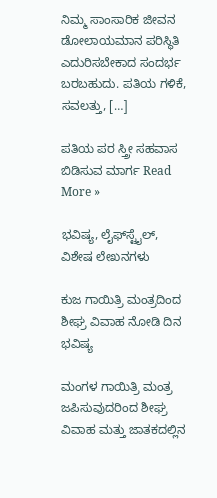ನಿಮ್ಮ ಸಾಂಸಾರಿಕ ಜೀವನ ಡೋಲಾಯಮಾನ ಪರಿಸ್ಥಿತಿ ಎದುರಿಸಬೇಕಾದ ಸಂದರ್ಭ ಬರಬಹುದು. ಪತಿಯ ಗಳಿಕೆ, ಸವಲತ್ತು, […]

ಪತಿಯ ಪರ ಸ್ತ್ರೀ ಸಹವಾಸ ಬಿಡಿಸುವ ಮಾರ್ಗ Read More »

ಭವಿಷ್ಯ, ಲೈಫ್‍ಸ್ಟೈಲ್, ವಿಶೇಷ ಲೇಖನಗಳು

ಕುಜ ಗಾಯಿತ್ರಿ ಮಂತ್ರದಿಂದ ಶೀಘ್ರ ವಿವಾಹ ನೋಡಿ ದಿನ ಭವಿಷ್ಯ

ಮಂಗಳ ಗಾಯಿತ್ರಿ ಮಂತ್ರ ಜಪಿಸುವುದರಿಂದ ಶೀಘ್ರ ವಿವಾಹ ಮತ್ತು ಜಾತಕದಲ್ಲಿನ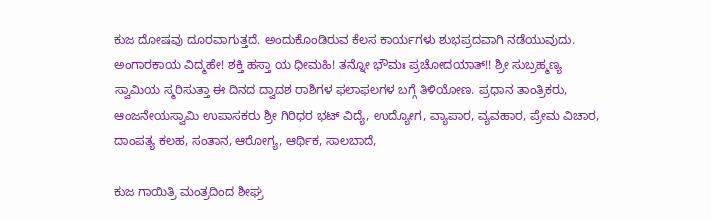ಕುಜ ದೋಷವು ದೂರವಾಗುತ್ತದೆ. ಅಂದುಕೊಂಡಿರುವ ಕೆಲಸ ಕಾರ್ಯಗಳು ಶುಭಪ್ರದವಾಗಿ ನಡೆಯುವುದು. ಅಂಗಾರಕಾಯ ವಿದ್ಮಹೇ! ಶಕ್ತಿ ಹಸ್ತಾ ಯ ಧೀಮಹಿ! ತನ್ನೋ ಭೌಮಃ ಪ್ರಚೋದಯಾತ್!! ಶ್ರೀ ಸುಬ್ರಹ್ಮಣ್ಯ ಸ್ವಾಮಿಯ ಸ್ಮರಿಸುತ್ತಾ ಈ ದಿನದ ದ್ವಾದಶ ರಾಶಿಗಳ ಫಲಾಫಲಗಳ ಬಗ್ಗೆ ತಿಳಿಯೋಣ. ಪ್ರಧಾನ ತಾಂತ್ರಿಕರು, ಆಂಜನೇಯಸ್ವಾಮಿ ಉಪಾಸಕರು ಶ್ರೀ ಗಿರಿಧರ ಭಟ್ ವಿದ್ಯೆ, ಉದ್ಯೋಗ, ವ್ಯಾಪಾರ, ವ್ಯವಹಾರ, ಪ್ರೇಮ ವಿಚಾರ, ದಾಂಪತ್ಯ ಕಲಹ, ಸಂತಾನ, ಆರೋಗ್ಯ, ಆರ್ಥಿಕ, ಸಾಲಬಾದೆ,

ಕುಜ ಗಾಯಿತ್ರಿ ಮಂತ್ರದಿಂದ ಶೀಘ್ರ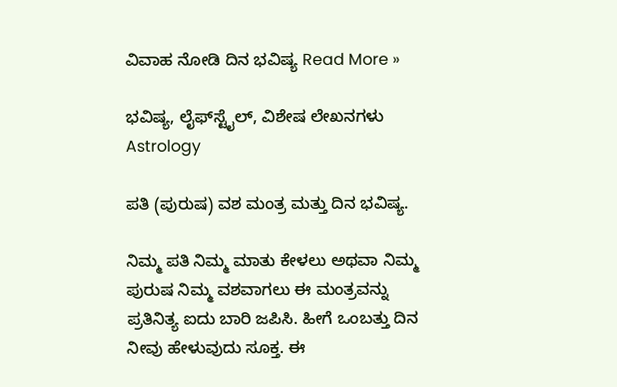ವಿವಾಹ ನೋಡಿ ದಿನ ಭವಿಷ್ಯ Read More »

ಭವಿಷ್ಯ, ಲೈಫ್‍ಸ್ಟೈಲ್, ವಿಶೇಷ ಲೇಖನಗಳು
Astrology

ಪತಿ (ಪುರುಷ) ವಶ ಮಂತ್ರ ಮತ್ತು ದಿನ ಭವಿಷ್ಯ.

ನಿಮ್ಮ ಪತಿ ನಿಮ್ಮ ಮಾತು ಕೇಳಲು ಅಥವಾ ನಿಮ್ಮ ಪುರುಷ ನಿಮ್ಮ ವಶವಾಗಲು ಈ ಮಂತ್ರವನ್ನು ಪ್ರತಿನಿತ್ಯ ಐದು ಬಾರಿ ಜಪಿಸಿ. ಹೀಗೆ ಒಂಬತ್ತು ದಿನ ನೀವು ಹೇಳುವುದು ಸೂಕ್ತ. ಈ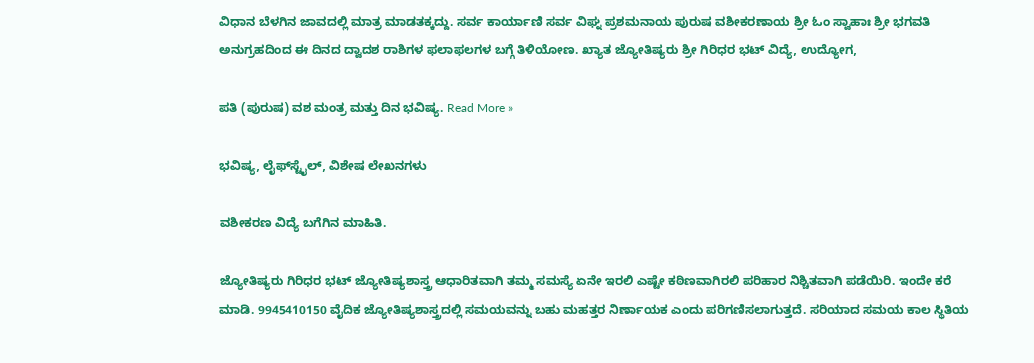ವಿಧಾನ ಬೆಳಗಿನ ಜಾವದಲ್ಲಿ ಮಾತ್ರ ಮಾಡತಕ್ಕದ್ದು. ಸರ್ವ ಕಾರ್ಯಾಣಿ ಸರ್ವ ವಿಘ್ನ ಪ್ರಶಮನಾಯ ಪುರುಷ ವಶೀಕರಣಾಯ ಶ್ರೀ ಓಂ ಸ್ವಾಹಾಃ ಶ್ರೀ ಭಗವತಿ ಅನುಗ್ರಹದಿಂದ ಈ ದಿನದ ದ್ವಾದಶ ರಾಶಿಗಳ ಫಲಾಫಲಗಳ ಬಗ್ಗೆ ತಿಳಿಯೋಣ. ಖ್ಯಾತ ಜ್ಯೋತಿಷ್ಯರು ಶ್ರೀ ಗಿರಿಧರ ಭಟ್ ವಿದ್ಯೆ, ಉದ್ಯೋಗ,

ಪತಿ (ಪುರುಷ) ವಶ ಮಂತ್ರ ಮತ್ತು ದಿನ ಭವಿಷ್ಯ. Read More »

ಭವಿಷ್ಯ, ಲೈಫ್‍ಸ್ಟೈಲ್, ವಿಶೇಷ ಲೇಖನಗಳು

ವಶೀಕರಣ ವಿದ್ಯೆ ಬಗೆಗಿನ ಮಾಹಿತಿ.

ಜ್ಯೋತಿಷ್ಯರು ಗಿರಿಧರ ಭಟ್ ಜ್ಯೋತಿಷ್ಯಶಾಸ್ತ್ರ ಆಧಾರಿತವಾಗಿ ತಮ್ಮ ಸಮಸ್ಯೆ ಏನೇ ಇರಲಿ ಎಷ್ಟೇ ಕಠಿಣವಾಗಿರಲಿ ಪರಿಹಾರ ನಿಶ್ಚಿತವಾಗಿ ಪಡೆಯಿರಿ. ಇಂದೇ ಕರೆ ಮಾಡಿ. 9945410150 ವೈದಿಕ ಜ್ಯೋತಿಷ್ಯಶಾಸ್ತ್ರದಲ್ಲಿ ಸಮಯವನ್ನು ಬಹು ಮಹತ್ತರ ನಿರ್ಣಾಯಕ ಎಂದು ಪರಿಗಣಿಸಲಾಗುತ್ತದೆ. ಸರಿಯಾದ ಸಮಯ ಕಾಲ ಸ್ಥಿತಿಯ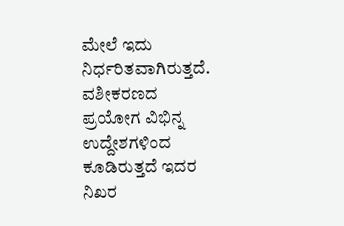ಮೇಲೆ ಇದು ನಿರ್ಧರಿತವಾಗಿರುತ್ತದೆ. ವಶೀಕರಣದ ಪ್ರಯೋಗ ವಿಭಿನ್ನ ಉದ್ದೇಶಗಳಿಂದ ಕೂಡಿರುತ್ತದೆ ಇದರ ನಿಖರ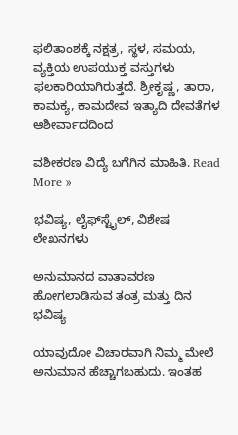ಫಲಿತಾಂಶಕ್ಕೆ ನಕ್ಷತ್ರ, ಸ್ಥಳ, ಸಮಯ, ವ್ಯಕ್ತಿಯ ಉಪಯುಕ್ತ ವಸ್ತುಗಳು ಫಲಕಾರಿಯಾಗಿರುತ್ತದೆ. ಶ್ರೀಕೃಷ್ಣ, ತಾರಾ, ಕಾಮಕ್ಯ, ಕಾಮದೇವ ಇತ್ಯಾದಿ ದೇವತೆಗಳ ಆಶೀರ್ವಾದದಿಂದ

ವಶೀಕರಣ ವಿದ್ಯೆ ಬಗೆಗಿನ ಮಾಹಿತಿ. Read More »

ಭವಿಷ್ಯ, ಲೈಫ್‍ಸ್ಟೈಲ್, ವಿಶೇಷ ಲೇಖನಗಳು

ಅನುಮಾನದ ವಾತಾವರಣ ಹೋಗಲಾಡಿಸುವ ತಂತ್ರ ಮತ್ತು ದಿನ ಭವಿಷ್ಯ

ಯಾವುದೋ ವಿಚಾರವಾಗಿ ನಿಮ್ಮ ಮೇಲೆ ಅನುಮಾನ ಹೆಚ್ಚಾಗಬಹುದು. ಇಂತಹ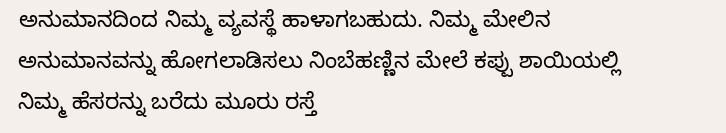ಅನುಮಾನದಿಂದ ನಿಮ್ಮ ವ್ಯವಸ್ಥೆ ಹಾಳಾಗಬಹುದು. ನಿಮ್ಮ ಮೇಲಿನ ಅನುಮಾನವನ್ನು ಹೋಗಲಾಡಿಸಲು ನಿಂಬೆಹಣ್ಣಿನ ಮೇಲೆ ಕಪ್ಪು ಶಾಯಿಯಲ್ಲಿ ನಿಮ್ಮ ಹೆಸರನ್ನು ಬರೆದು ಮೂರು ರಸ್ತೆ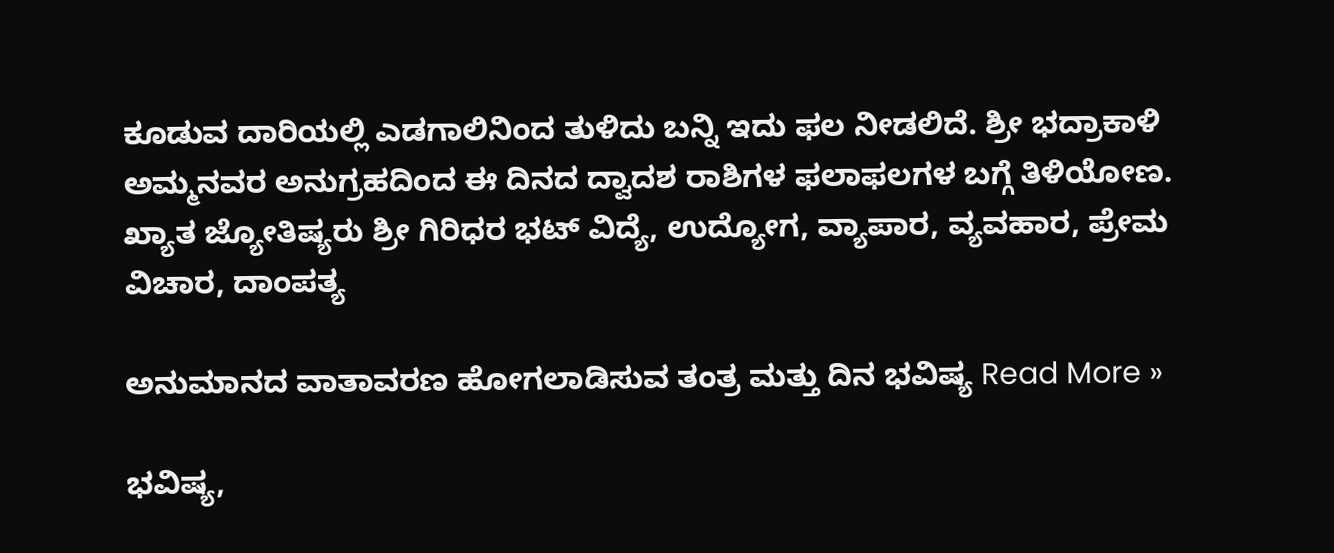ಕೂಡುವ ದಾರಿಯಲ್ಲಿ ಎಡಗಾಲಿನಿಂದ ತುಳಿದು ಬನ್ನಿ ಇದು ಫಲ ನೀಡಲಿದೆ. ಶ್ರೀ ಭದ್ರಾಕಾಳಿ ಅಮ್ಮನವರ ಅನುಗ್ರಹದಿಂದ ಈ ದಿನದ ದ್ವಾದಶ ರಾಶಿಗಳ ಫಲಾಫಲಗಳ ಬಗ್ಗೆ ತಿಳಿಯೋಣ. ಖ್ಯಾತ ಜ್ಯೋತಿಷ್ಯರು ಶ್ರೀ ಗಿರಿಧರ ಭಟ್ ವಿದ್ಯೆ, ಉದ್ಯೋಗ, ವ್ಯಾಪಾರ, ವ್ಯವಹಾರ, ಪ್ರೇಮ ವಿಚಾರ, ದಾಂಪತ್ಯ

ಅನುಮಾನದ ವಾತಾವರಣ ಹೋಗಲಾಡಿಸುವ ತಂತ್ರ ಮತ್ತು ದಿನ ಭವಿಷ್ಯ Read More »

ಭವಿಷ್ಯ,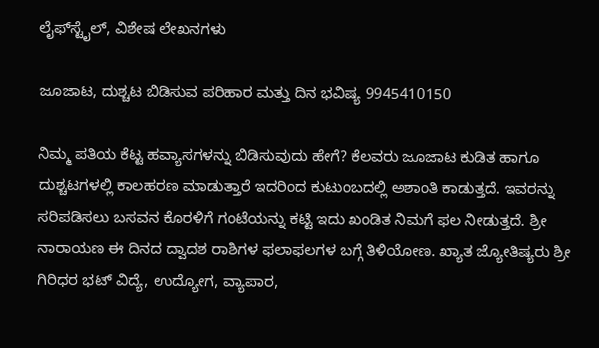ಲೈಫ್‍ಸ್ಟೈಲ್, ವಿಶೇಷ ಲೇಖನಗಳು

ಜೂಜಾಟ, ದುಶ್ಚಟ ಬಿಡಿಸುವ ಪರಿಹಾರ ಮತ್ತು ದಿನ ಭವಿಷ್ಯ 9945410150

ನಿಮ್ಮ ಪತಿಯ ಕೆಟ್ಟ ಹವ್ಯಾಸಗಳನ್ನು ಬಿಡಿಸುವುದು ಹೇಗೆ? ಕೆಲವರು ಜೂಜಾಟ ಕುಡಿತ ಹಾಗೂ ದುಶ್ಚಟಗಳಲ್ಲಿ ಕಾಲಹರಣ ಮಾಡುತ್ತಾರೆ ಇದರಿಂದ ಕುಟುಂಬದಲ್ಲಿ ಅಶಾಂತಿ ಕಾಡುತ್ತದೆ. ಇವರನ್ನು ಸರಿಪಡಿಸಲು ಬಸವನ ಕೊರಳಿಗೆ ಗಂಟೆಯನ್ನು ಕಟ್ಟಿ ಇದು ಖಂಡಿತ ನಿಮಗೆ ಫಲ ನೀಡುತ್ತದೆ. ಶ್ರೀ ನಾರಾಯಣ ಈ ದಿನದ ದ್ವಾದಶ ರಾಶಿಗಳ ಫಲಾಫಲಗಳ ಬಗ್ಗೆ ತಿಳಿಯೋಣ. ಖ್ಯಾತ ಜ್ಯೋತಿಷ್ಯರು ಶ್ರೀ ಗಿರಿಧರ ಭಟ್ ವಿದ್ಯೆ, ಉದ್ಯೋಗ, ವ್ಯಾಪಾರ,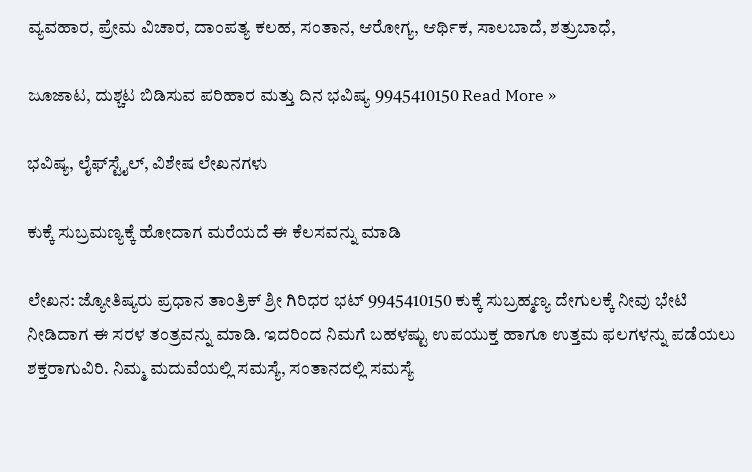ವ್ಯವಹಾರ, ಪ್ರೇಮ ವಿಚಾರ, ದಾಂಪತ್ಯ ಕಲಹ, ಸಂತಾನ, ಆರೋಗ್ಯ, ಆರ್ಥಿಕ, ಸಾಲಬಾದೆ, ಶತ್ರುಬಾಧೆ,

ಜೂಜಾಟ, ದುಶ್ಚಟ ಬಿಡಿಸುವ ಪರಿಹಾರ ಮತ್ತು ದಿನ ಭವಿಷ್ಯ 9945410150 Read More »

ಭವಿಷ್ಯ, ಲೈಫ್‍ಸ್ಟೈಲ್, ವಿಶೇಷ ಲೇಖನಗಳು

ಕುಕ್ಕೆ ಸುಬ್ರಮಣ್ಯಕ್ಕೆ ಹೋದಾಗ ಮರೆಯದೆ ಈ ಕೆಲಸವನ್ನು ಮಾಡಿ

ಲೇಖನ: ಜ್ಯೋತಿಷ್ಯರು ಪ್ರಧಾನ ತಾಂತ್ರಿಕ್ ಶ್ರೀ ಗಿರಿಧರ ಭಟ್ 9945410150 ಕುಕ್ಕೆ ಸುಬ್ರಹ್ಮಣ್ಯ ದೇಗುಲಕ್ಕೆ ನೀವು ಭೇಟಿ ನೀಡಿದಾಗ ಈ ಸರಳ ತಂತ್ರವನ್ನು ಮಾಡಿ. ಇದರಿಂದ ನಿಮಗೆ ಬಹಳಷ್ಟು ಉಪಯುಕ್ತ ಹಾಗೂ ಉತ್ತಮ ಫಲಗಳನ್ನು ಪಡೆಯಲು ಶಕ್ತರಾಗುವಿರಿ. ನಿಮ್ಮ ಮದುವೆಯಲ್ಲಿ ಸಮಸ್ಯೆ, ಸಂತಾನದಲ್ಲಿ ಸಮಸ್ಯೆ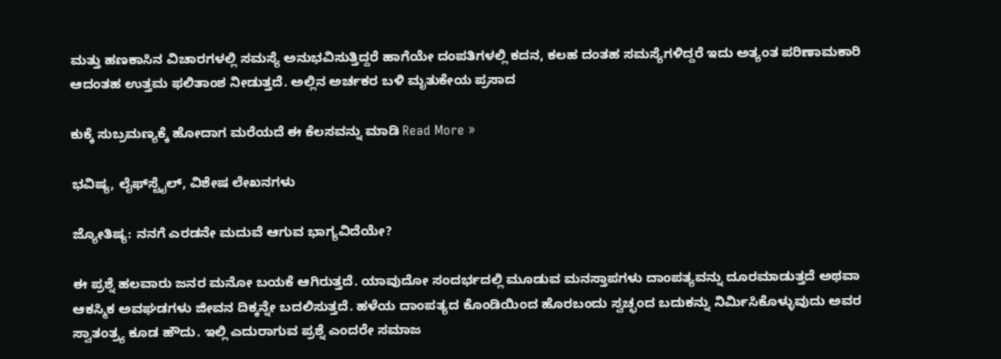ಮತ್ತು ಹಣಕಾಸಿನ ವಿಚಾರಗಳಲ್ಲಿ ಸಮಸ್ಯೆ ಅನುಭವಿಸುತ್ತಿದ್ದರೆ ಹಾಗೆಯೇ ದಂಪತಿಗಳಲ್ಲಿ ಕದನ, ಕಲಹ ದಂತಹ ಸಮಸ್ಯೆಗಳಿದ್ದರೆ ಇದು ಅತ್ಯಂತ ಪರಿಣಾಮಕಾರಿ ಆದಂತಹ ಉತ್ತಮ ಫಲಿತಾಂಶ ನೀಡುತ್ತದೆ. ಅಲ್ಲಿನ ಅರ್ಚಕರ ಬಳಿ ಮೃತುಕೇಯ ಪ್ರಸಾದ

ಕುಕ್ಕೆ ಸುಬ್ರಮಣ್ಯಕ್ಕೆ ಹೋದಾಗ ಮರೆಯದೆ ಈ ಕೆಲಸವನ್ನು ಮಾಡಿ Read More »

ಭವಿಷ್ಯ, ಲೈಫ್‍ಸ್ಟೈಲ್, ವಿಶೇಷ ಲೇಖನಗಳು

ಜ್ಯೋತಿಷ್ಯ: ನನಗೆ ಎರಡನೇ ಮದುವೆ ಆಗುವ ಭಾಗ್ಯವಿದೆಯೇ?

ಈ ಪ್ರಶ್ನೆ ಹಲವಾರು ಜನರ ಮನೋ ಬಯಕೆ ಆಗಿರುತ್ತದೆ. ಯಾವುದೋ ಸಂದರ್ಭದಲ್ಲಿ ಮೂಡುವ ಮನಸ್ತಾಪಗಳು ದಾಂಪತ್ಯವನ್ನು ದೂರಮಾಡುತ್ತದೆ ಅಥವಾ ಆಕಸ್ಮಿಕ ಅವಘಡಗಳು ಜೀವನ ದಿಕ್ಕನ್ನೇ ಬದಲಿಸುತ್ತದೆ. ಹಳೆಯ ದಾಂಪತ್ಯದ ಕೊಂಡಿಯಿಂದ ಹೊರಬಂದು ಸ್ವಚ್ಛಂದ ಬದುಕನ್ನು ನಿರ್ಮಿಸಿಕೊಳ್ಳುವುದು ಅವರ ಸ್ವಾತಂತ್ರ್ಯ ಕೂಡ ಹೌದು. ಇಲ್ಲಿ ಎದುರಾಗುವ ಪ್ರಶ್ನೆ ಎಂದರೇ ಸಮಾಜ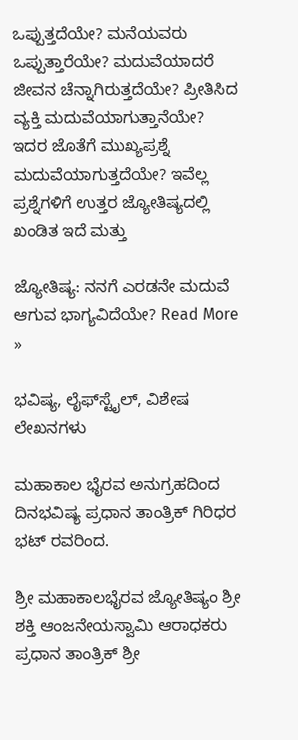ಒಪ್ಪುತ್ತದೆಯೇ? ಮನೆಯವರು ಒಪ್ಪುತ್ತಾರೆಯೇ? ಮದುವೆಯಾದರೆ ಜೀವನ ಚೆನ್ನಾಗಿರುತ್ತದೆಯೇ? ಪ್ರೀತಿಸಿದ ವ್ಯಕ್ತಿ ಮದುವೆಯಾಗುತ್ತಾನೆಯೇ? ಇದರ ಜೊತೆಗೆ ಮುಖ್ಯಪ್ರಶ್ನೆ ಮದುವೆಯಾಗುತ್ತದೆಯೇ? ಇವೆಲ್ಲ ಪ್ರಶ್ನೆಗಳಿಗೆ ಉತ್ತರ ಜ್ಯೋತಿಷ್ಯದಲ್ಲಿ ಖಂಡಿತ ಇದೆ ಮತ್ತು

ಜ್ಯೋತಿಷ್ಯ: ನನಗೆ ಎರಡನೇ ಮದುವೆ ಆಗುವ ಭಾಗ್ಯವಿದೆಯೇ? Read More »

ಭವಿಷ್ಯ, ಲೈಫ್‍ಸ್ಟೈಲ್, ವಿಶೇಷ ಲೇಖನಗಳು

ಮಹಾಕಾಲ ಭೈರವ ಅನುಗ್ರಹದಿಂದ ದಿನಭವಿಷ್ಯ ಪ್ರಧಾನ ತಾಂತ್ರಿಕ್ ಗಿರಿಧರ ಭಟ್ ರವರಿಂದ.

ಶ್ರೀ ಮಹಾಕಾಲಭೈರವ ಜ್ಯೋತಿಷ್ಯಂ ಶ್ರೀ ಶಕ್ತಿ ಆಂಜನೇಯಸ್ವಾಮಿ ಆರಾಧಕರು ಪ್ರಧಾನ ತಾಂತ್ರಿಕ್ ಶ್ರೀ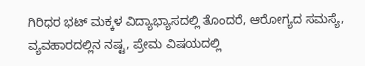ಗಿರಿಧರ ಭಟ್ ಮಕ್ಕಳ ವಿದ್ಯಾಭ್ಯಾಸದಲ್ಲಿ ತೊಂದರೆ, ಆರೋಗ್ಯದ ಸಮಸ್ಯೆ, ವ್ಯವಹಾರದಲ್ಲಿನ ನಷ್ಟ, ಪ್ರೇಮ ವಿಷಯದಲ್ಲಿ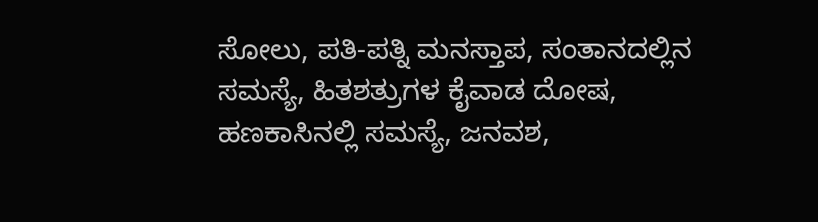ಸೋಲು, ಪತಿ-ಪತ್ನಿ ಮನಸ್ತಾಪ, ಸಂತಾನದಲ್ಲಿನ ಸಮಸ್ಯೆ, ಹಿತಶತ್ರುಗಳ ಕೈವಾಡ ದೋಷ, ಹಣಕಾಸಿನಲ್ಲಿ ಸಮಸ್ಯೆ, ಜನವಶ,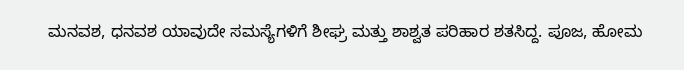ಮನವಶ, ಧನವಶ ಯಾವುದೇ ಸಮಸ್ಯೆಗಳಿಗೆ ಶೀಘ್ರ ಮತ್ತು ಶಾಶ್ವತ ಪರಿಹಾರ ಶತಸಿದ್ದ. ಪೂಜ, ಹೋಮ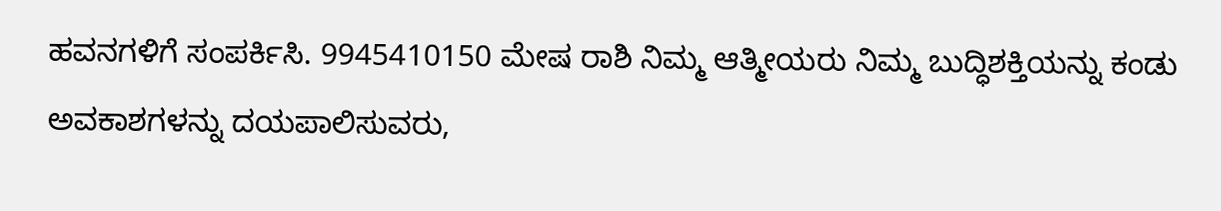ಹವನಗಳಿಗೆ ಸಂಪರ್ಕಿಸಿ. 9945410150 ಮೇಷ ರಾಶಿ ನಿಮ್ಮ ಆತ್ಮೀಯರು ನಿಮ್ಮ ಬುದ್ಧಿಶಕ್ತಿಯನ್ನು ಕಂಡು ಅವಕಾಶಗಳನ್ನು ದಯಪಾಲಿಸುವರು,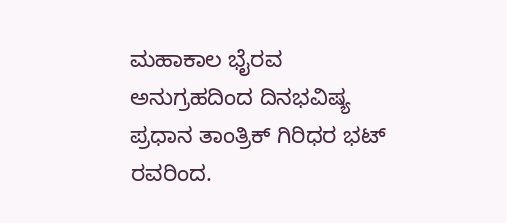ಮಹಾಕಾಲ ಭೈರವ ಅನುಗ್ರಹದಿಂದ ದಿನಭವಿಷ್ಯ ಪ್ರಧಾನ ತಾಂತ್ರಿಕ್ ಗಿರಿಧರ ಭಟ್ ರವರಿಂದ.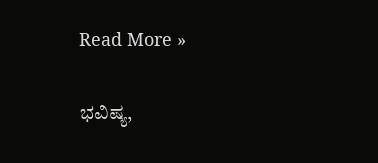Read More »

ಭವಿಷ್ಯ,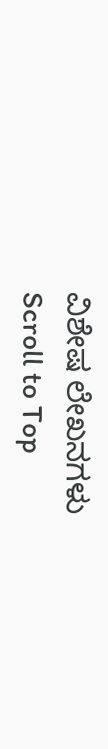ವಿಶೇಷ ಲೇಖನಗಳು
Scroll to Top